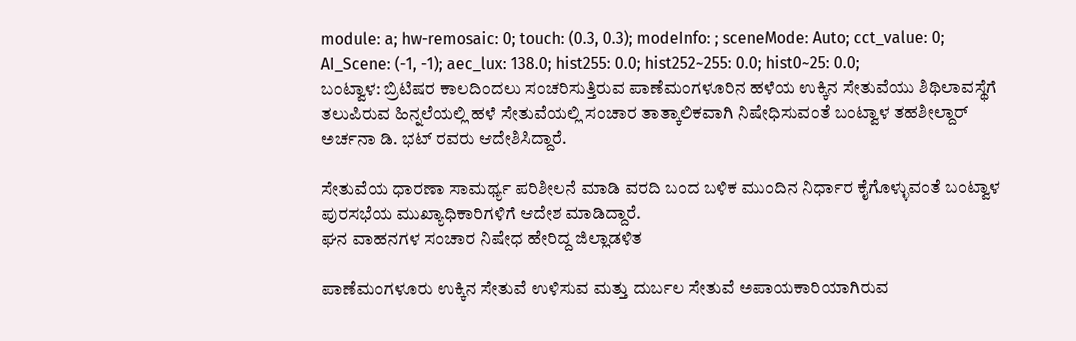module: a; hw-remosaic: 0; touch: (0.3, 0.3); modeInfo: ; sceneMode: Auto; cct_value: 0; AI_Scene: (-1, -1); aec_lux: 138.0; hist255: 0.0; hist252~255: 0.0; hist0~25: 0.0;
ಬಂಟ್ವಾಳ: ಬ್ರಿಟಿಷರ ಕಾಲದಿಂದಲು ಸಂಚರಿಸುತ್ತಿರುವ ಪಾಣೆಮಂಗಳೂರಿನ ಹಳೆಯ ಉಕ್ಕಿನ ಸೇತುವೆಯು ಶಿಥಿಲಾವಸ್ಥೆಗೆ ತಲುಪಿರುವ ಹಿನ್ನಲೆಯಲ್ಲಿ ಹಳೆ ಸೇತುವೆಯಲ್ಲಿ ಸಂಚಾರ ತಾತ್ಕಾಲಿಕವಾಗಿ ನಿಷೇಧಿಸುವಂತೆ ಬಂಟ್ವಾಳ ತಹಶೀಲ್ದಾರ್ ಅರ್ಚನಾ ಡಿ. ಭಟ್ ರವರು ಆದೇಶಿಸಿದ್ದಾರೆ.

ಸೇತುವೆಯ ಧಾರಣಾ ಸಾಮರ್ಥ್ಯ ಪರಿಶೀಲನೆ ಮಾಡಿ ವರದಿ ಬಂದ ಬಳಿಕ ಮುಂದಿನ ನಿರ್ಧಾರ ಕೈಗೊಳ್ಳುವಂತೆ ಬಂಟ್ವಾಳ ಪುರಸಭೆಯ ಮುಖ್ಯಾಧಿಕಾರಿಗಳಿಗೆ ಆದೇಶ ಮಾಡಿದ್ದಾರೆ.
ಘನ ವಾಹನಗಳ ಸಂಚಾರ ನಿಷೇಧ ಹೇರಿದ್ದ ಜಿಲ್ಲಾಡಳಿತ

ಪಾಣೆಮಂಗಳೂರು ಉಕ್ಕಿನ ಸೇತುವೆ ಉಳಿಸುವ ಮತ್ತು ದುರ್ಬಲ ಸೇತುವೆ ಅಪಾಯಕಾರಿಯಾಗಿರುವ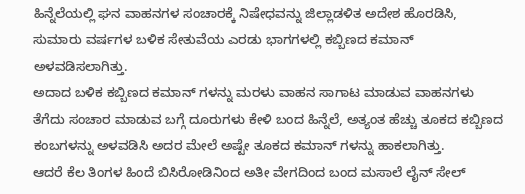ಹಿನ್ನೆಲೆಯಲ್ಲಿ ಘನ ವಾಹನಗಳ ಸಂಚಾರಕ್ಕೆ ನಿಷೇಧವನ್ನು ಜಿಲ್ಲಾಡಳಿತ ಅದೇಶ ಹೊರಡಿಸಿ, ಸುಮಾರು ವರ್ಷಗಳ ಬಳಿಕ ಸೇತುವೆಯ ಎರಡು ಭಾಗಗಳಲ್ಲಿ ಕಬ್ಬಿಣದ ಕಮಾನ್ ಅಳವಡಿಸಲಾಗಿತ್ತು.
ಅದಾದ ಬಳಿಕ ಕಬ್ಬಿಣದ ಕಮಾನ್ ಗಳನ್ನು ಮರಳು ವಾಹನ ಸಾಗಾಟ ಮಾಡುವ ವಾಹನಗಳು ತೆಗೆದು ಸಂಚಾರ ಮಾಡುವ ಬಗ್ಗೆ ದೂರುಗಳು ಕೇಳಿ ಬಂದ ಹಿನ್ನೆಲೆ, ಅತ್ಯಂತ ಹೆಚ್ಚು ತೂಕದ ಕಬ್ಬಿಣದ ಕಂಬಗಳನ್ನು ಅಳವಡಿಸಿ ಅದರ ಮೇಲೆ ಅಷ್ಟೇ ತೂಕದ ಕಮಾನ್ ಗಳನ್ನು ಹಾಕಲಾಗಿತ್ತು.
ಆದರೆ ಕೆಲ ತಿಂಗಳ ಹಿಂದೆ ಬಿಸಿರೋಡಿನಿಂದ ಅತೀ ವೇಗದಿಂದ ಬಂದ ಮಸಾಲೆ ಲೈನ್ ಸೇಲ್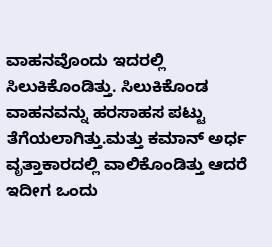ವಾಹನವೊಂದು ಇದರಲ್ಲಿ ಸಿಲುಕಿಕೊಂಡಿತ್ತು. ಸಿಲುಕಿಕೊಂಡ ವಾಹನವನ್ನು ಹರಸಾಹಸ ಪಟ್ಟು ತೆಗೆಯಲಾಗಿತ್ತು.ಮತ್ತು ಕಮಾನ್ ಅರ್ಧ ವೃತ್ತಾಕಾರದಲ್ಲಿ ವಾಲಿಕೊಂಡಿತ್ತು ಆದರೆ ಇದೀಗ ಒಂದು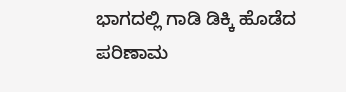ಭಾಗದಲ್ಲಿ ಗಾಡಿ ಡಿಕ್ಕಿ ಹೊಡೆದ ಪರಿಣಾಮ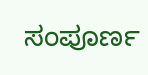ಸಂಪೂರ್ಣ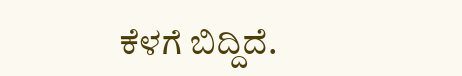ಕೆಳಗೆ ಬಿದ್ದಿದೆ.